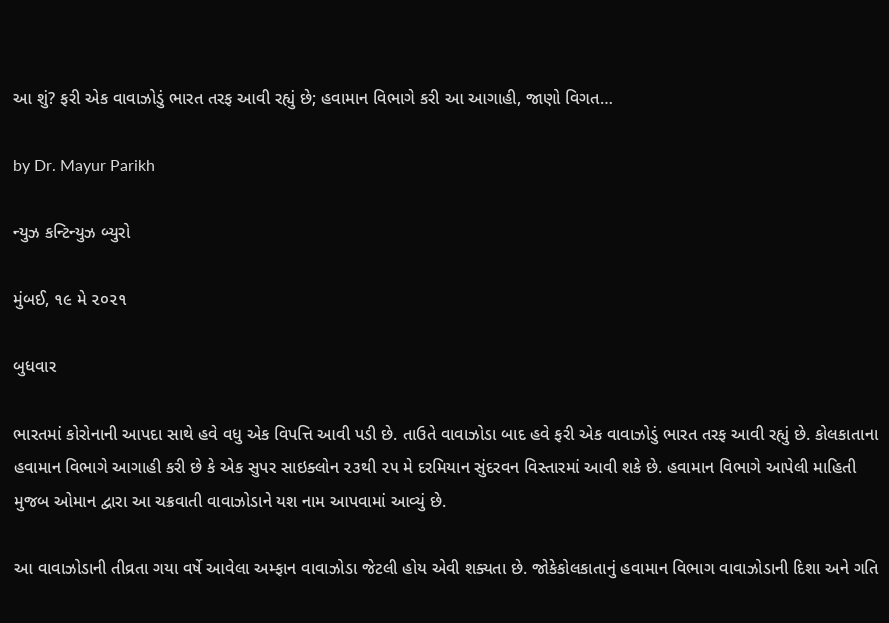આ શું? ફરી એક વાવાઝોડું ભારત તરફ આવી રહ્યું છે; હવામાન વિભાગે કરી આ આગાહી, જાણો વિગત…

by Dr. Mayur Parikh

ન્યુઝ કન્ટિન્યુઝ બ્યુરો

મુંબઈ, ૧૯ મે ૨૦૨૧

બુધવાર

ભારતમાં કોરોનાની આપદા સાથે હવે વધુ એક વિપત્તિ આવી પડી છે. તાઉતે વાવાઝોડા બાદ હવે ફરી એક વાવાઝોડું ભારત તરફ આવી રહ્યું છે. કોલકાતાના હવામાન વિભાગે આગાહી કરી છે કે એક સુપર સાઇક્લોન ૨૩થી ૨૫ મે દરમિયાન સુંદરવન વિસ્તારમાં આવી શકે છે. હવામાન વિભાગે આપેલી માહિતી મુજબ ઓમાન દ્વારા આ ચક્રવાતી વાવાઝોડાને યશ નામ આપવામાં આવ્યું છે.

આ વાવાઝોડાની તીવ્રતા ગયા વર્ષે આવેલા અમ્ફાન વાવાઝોડા જેટલી હોય એવી શક્યતા છે. જોકેકોલકાતાનું હવામાન વિભાગ વાવાઝોડાની દિશા અને ગતિ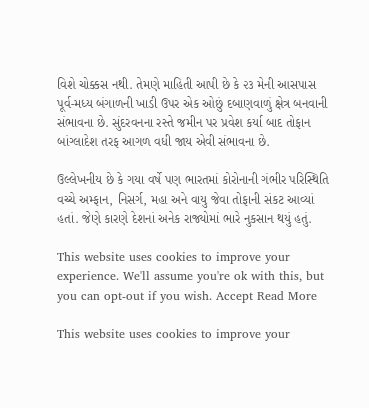વિશે ચોક્કસ નથી. તેમણે માહિતી આપી છે કે ૨૩ મેની આસપાસ પૂર્વ-મધ્ય બંગાળની ખાડી ઉપર એક ઓછું દબાણવાળું ક્ષેત્ર બનવાની સંભાવના છે. સુંદરવનના રસ્તે જમીન પર પ્રવેશ કર્યા બાદ તોફાન બાંગ્લાદેશ તરફ આગળ વધી જાય એવી સંભાવના છે.

ઉલ્લેખનીય છે કે ગયા વર્ષે પણ ભારતમાં કોરોનાની ગંભીર પરિસ્થિતિ વચ્ચે અમ્ફાન, નિસર્ગ, મહા અને વાયુ જેવા તોફાની સંકટ આવ્યાં હતાં. જેણે કારણે દેશનાં અનેક રાજ્યોમાં ભારે નુકસાન થયું હતું.

This website uses cookies to improve your experience. We'll assume you're ok with this, but you can opt-out if you wish. Accept Read More

This website uses cookies to improve your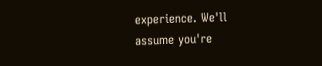experience. We'll assume you're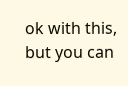ok with this, but you can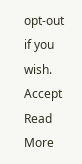opt-out if you wish. Accept Read More